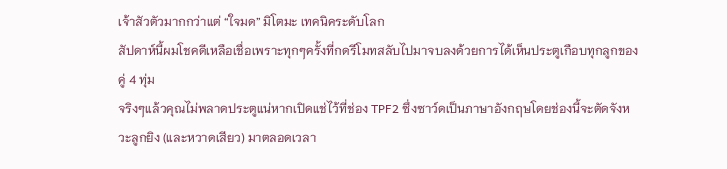เจ้าสัวตัวมากกว่าแต่ “ใจมด” มิโตมะ เทคนิคระดับโลก
สัปดาห์นี้ผมโชคดีเหลือเชื่อเพราะทุกๆครั้งที่กดรีโมทสลับไปมาจบลงด้วยการได้เห็นประตูเกือบทุกลูกของคู่ 4 ทุ่ม
จริงๆแล้วคุณไม่พลาดประตูแน่หากเปิดแช่ไว้ที่ช่อง TPF2 ซึ่งซาว์ดเป็นภาษาอังกฤษโดยช่องนี้จะตัดจังหวะลูกยิง (และหวาดเสียว) มาตลอดเวลา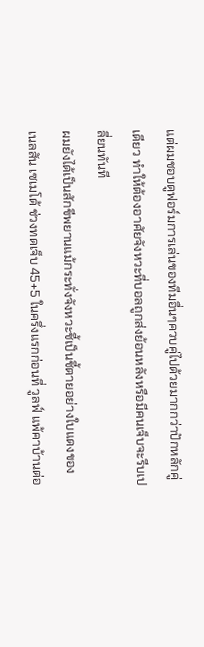แต่ผมชอบดูฟอร์มการเล่นของทีมอื่นๆควบคู่ไปด้วยมากกว่าปักหลักคู่เดียว ทำให้ต้องอาศัยจังหวะที่บอลถูกส่งย้อนหลังหรือมีคนเจ็บจะรีบเปลี่ยนทันที
ผมยังได้เป็นสักขีพยานแม้กระทั่งจังหวะชี้เป็นชี้ตายอย่างใบแดงของ เนลสัน เซเมโด้ ช่วงทดเจ็บ 45+5 ในครึ่งแรกก่อนที่ วูลฟ์ แพ้คาบ้านต่อ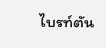ไบรท์ตัน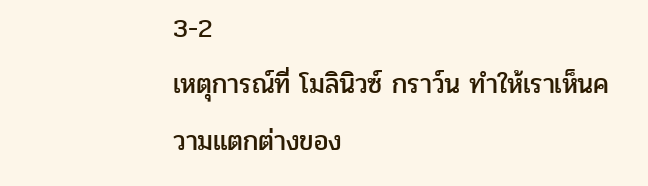3-2
เหตุการณ์ที่ โมลินิวซ์ กราว์น ทำให้เราเห็นความแตกต่างของ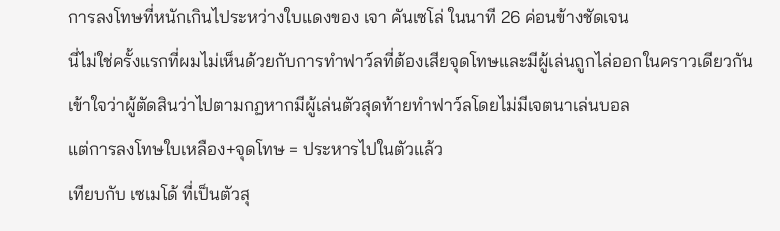การลงโทษที่หนักเกินไประหว่างใบแดงของ เจา คันเซโล่ ในนาที 26 ค่อนข้างชัดเจน
นี่ไม่ใช่ครั้งแรกที่ผมไม่เห็นด้วยกับการทำฟาว์ลที่ต้องเสียจุดโทษและมีผู้เล่นถูกไล่ออกในคราวเดียวกัน
เข้าใจว่าผู้ตัดสินว่าไปตามกฏหากมีผู้เล่นตัวสุดท้ายทำฟาว์ลโดยไม่มีเจตนาเล่นบอล
แต่การลงโทษใบเหลือง+จุดโทษ = ประหารไปในตัวแล้ว
เทียบกับ เซเมโด้ ที่เป็นตัวสุ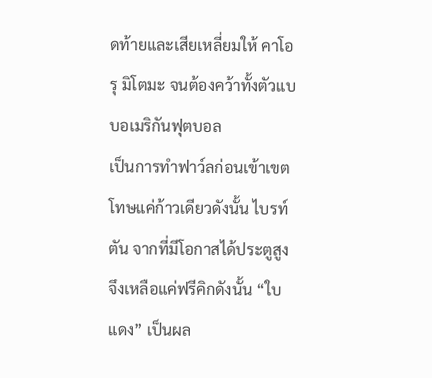ดท้ายและเสียเหลี่ยมให้ คาโอรุ มิโตมะ จนต้องคว้าทั้งตัวแบบอเมริกันฟุตบอล
เป็นการทำฟาว์ลก่อนเข้าเขตโทษแค่ก้าวเดียวดังนั้น ไบรท์ตัน จากที่มีโอกาสได้ประตูสูงจึงเหลือแค่ฟรีคิกดังนั้น “ใบแดง” เป็นผล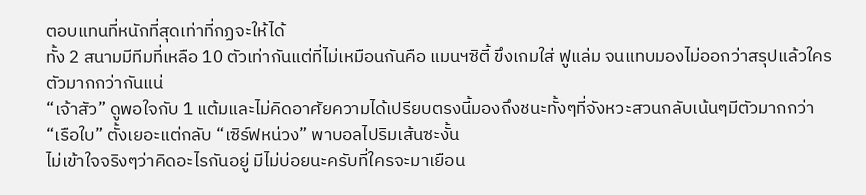ตอบแทนที่หนักที่สุดเท่าที่กฏจะให้ได้
ทั้ง 2 สนามมีทีมที่เหลือ 10 ตัวเท่ากันแต่ที่ไม่เหมือนกันคือ แมนฯซิตี้ ขึงเกมใส่ ฟูแล่ม จนแทบมองไม่ออกว่าสรุปแล้วใครตัวมากกว่ากันแน่
“เจ้าสัว” ดูพอใจกับ 1 แต้มและไม่คิดอาศัยความได้เปรียบตรงนี้มองถึงชนะทั้งๆที่จังหวะสวนกลับเน้นๆมีตัวมากกว่า “เรือใบ” ตั้งเยอะแต่กลับ “เซิร์ฟหน่วง” พาบอลไปริมเส้นซะงั้น
ไม่เข้าใจจริงๆว่าคิดอะไรกันอยู่ มีไม่บ่อยนะครับที่ใครจะมาเยือน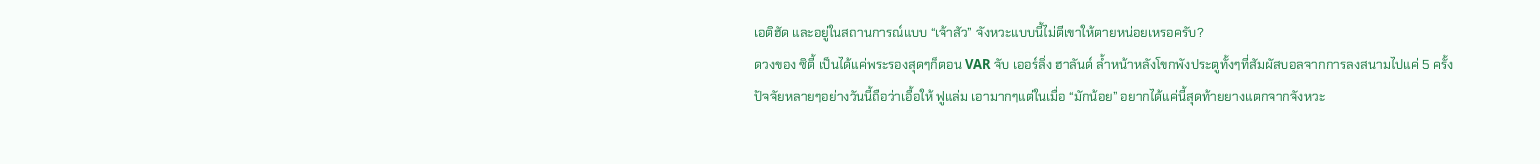เอติฮัด และอยู่ในสถานการณ์แบบ “เจ้าสัว” จังหวะแบบนี้ไม่ตีเขาให้ตายหน่อยเหรอครับ?
ดวงของ ซิตี้ เป็นได้แค่พระรองสุดๆก็ตอน VAR จับ เออร์ลิ่ง ฮาลันด์ ล้ำหน้าหลังโขกพังประตูทั้งๆที่สัมผัสบอลจากการลงสนามไปแค่ 5 ครั้ง
ปัจจัยหลายๆอย่างวันนี้ถือว่าเอื้อให้ ฟูแล่ม เอามากๆแต่ในเมื่อ “มักน้อย” อยากได้แค่นี้สุดท้ายยางแตกจากจังหวะ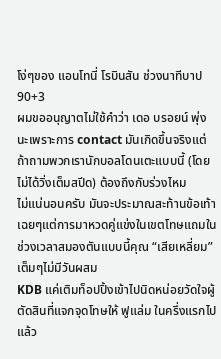โง่ๆของ แอนโทนี่ โรบินสัน ช่วงนาทีบาป 90+3
ผมขออนุญาตไม่ใช้คำว่า เดอ บรอยน์ พุ่งนะเพราะการ contact มันเกิดขึ้นจริงแต่ถ้าถามพวกเรานักบอลโดนเตะแบบนี้ (โดยไม่ได้วิ่งเต็มสปีด) ต้องถึงกับร่วงไหม
ไม่แน่นอนครับ มันจะประมาณสะท้านข้อเท้าเฉยๆแต่การมาหวดคู่แข่งในเขตโทษแถมในช่วงเวลาสมองตันแบบนี้คุณ “เสียเหลี่ยม” เต็มๆไม่มีวันผสม
KDB แค่เติมท็อปปิ้งเข้าไปนิดหน่อยวัดใจผู้ตัดสินที่แจกจุดโทษให้ ฟูแล่ม ในครึ่งแรกไปแล้ว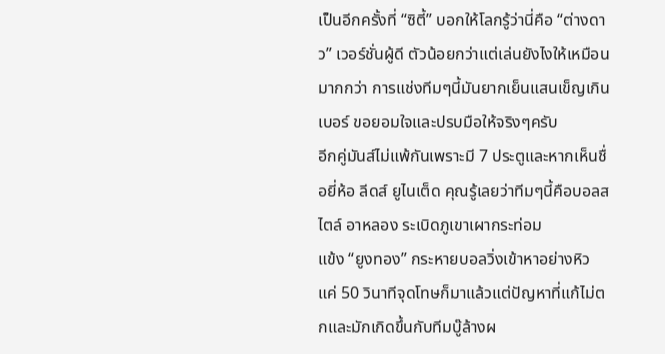เป็นอีกครั้งที่ “ซิตี้” บอกให้โลกรู้ว่านี่คือ “ต่างดาว” เวอร์ชั่นผู้ดี ตัวน้อยกว่าแต่เล่นยังไงให้เหมือนมากกว่า การแช่งทีมๆนี้มันยากเย็นแสนเข็ญเกินเบอร์ ขอยอมใจและปรบมือให้จริงๆครับ
อีกคู่มันส์ไม่แพ้กันเพราะมี 7 ประตูและหากเห็นชื่อยี่ห้อ ลีดส์ ยูไนเต็ด คุณรู้เลยว่าทีมๆนี้คือบอลสไตล์ อาหลอง ระเบิดภูเขาเผากระท่อม
แข้ง “ยูงทอง” กระหายบอลวิ่งเข้าหาอย่างหิว แค่ 50 วินาทีจุดโทษก็มาแล้วแต่ปัญหาที่แก้ไม่ตกและมักเกิดขึ้นกับทีมบู๊ล้างผ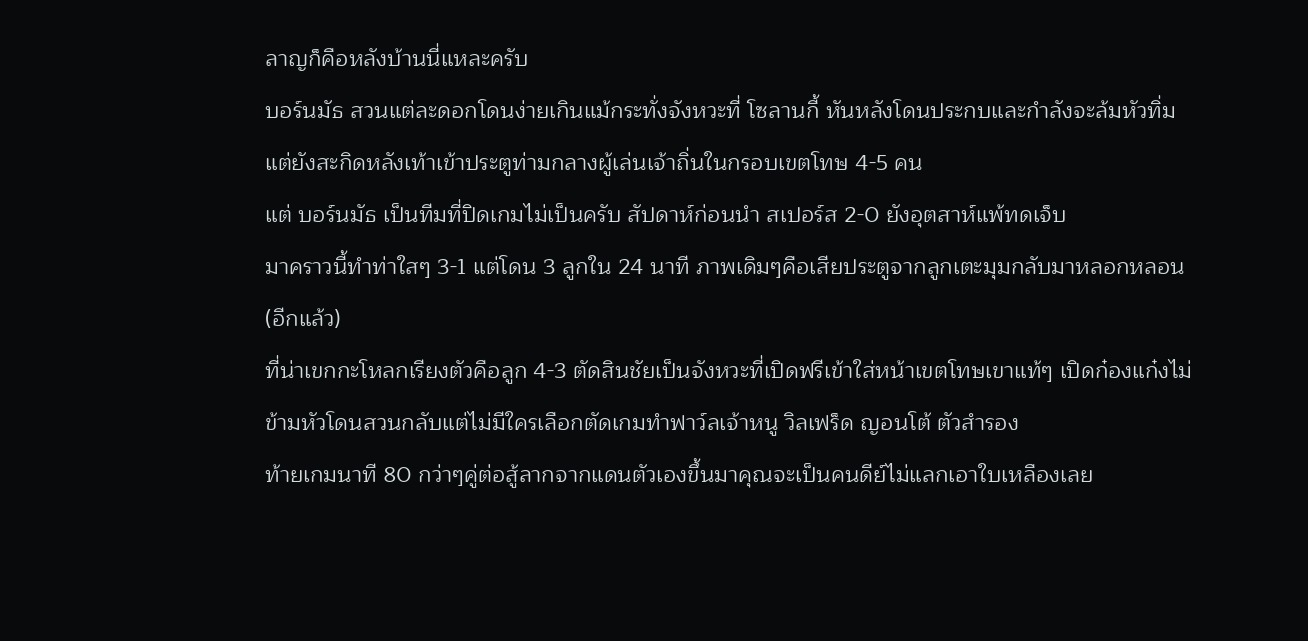ลาญก็คือหลังบ้านนี่แหละครับ
บอร์นมัธ สวนแต่ละดอกโดนง่ายเกินแม้กระทั่งจังหวะที่ โซลานกี้ หันหลังโดนประกบและกำลังจะล้มหัวทิ่มแต่ยังสะกิดหลังเท้าเข้าประตูท่ามกลางผู้เล่นเจ้าถิ่นในกรอบเขตโทษ 4-5 คน
แต่ บอร์นมัธ เป็นทีมที่ปิดเกมไม่เป็นครับ สัปดาห์ก่อนนำ สเปอร์ส 2-0 ยังอุตสาห์แพ้ทดเจ็บ
มาคราวนี้ทำท่าใสๆ 3-1 แต่โดน 3 ลูกใน 24 นาที ภาพเดิมๆคือเสียประตูจากลูกเตะมุมกลับมาหลอกหลอน (อีกแล้ว)
ที่น่าเขกกะโหลกเรียงตัวคือลูก 4-3 ตัดสินชัยเป็นจังหวะที่เปิดฟรีเข้าใส่หน้าเขตโทษเขาแท้ๆ เปิดก๋องแก๋งไม่ข้ามหัวโดนสวนกลับแต่ไม่มีใครเลือกตัดเกมทำฟาว์ลเจ้าหนู วิลเฟร็ด ญอนโต้ ตัวสำรอง
ท้ายเกมนาที 80 กว่าๆคู่ต่อสู้ลากจากแดนตัวเองขึ้นมาคุณจะเป็นคนดีย์ไม่แลกเอาใบเหลืองเลย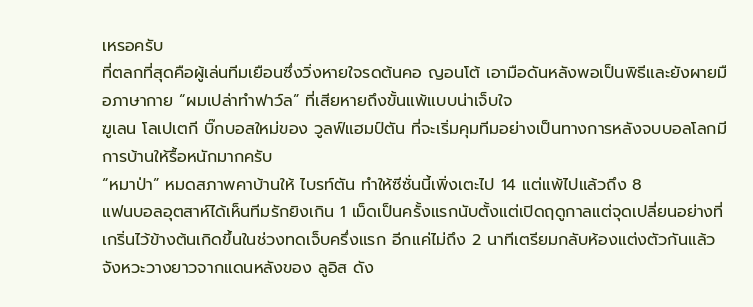เหรอครับ
ที่ตลกที่สุดคือผู้เล่นทีมเยือนซึ่งวิ่งหายใจรดต้นคอ ญอนโต้ เอามือดันหลังพอเป็นพิธีและยังผายมือภาษากาย “ผมเปล่าทำฟาว์ล” ที่เสียหายถึงขั้นแพ้แบบน่าเจ็บใจ
ฆูเลน โลเปเตกี บิ๊กบอสใหม่ของ วูลฟ์แฮมป์ตัน ที่จะเริ่มคุมทีมอย่างเป็นทางการหลังจบบอลโลกมีการบ้านให้รื้อหนักมากครับ
“หมาป่า” หมดสภาพคาบ้านให้ ไบรท์ตัน ทำให้ซีซั่นนี้เพิ่งเตะไป 14 แต่แพ้ไปแล้วถึง 8
แฟนบอลอุตสาห์ได้เห็นทีมรักยิงเกิน 1 เม็ดเป็นครั้งแรกนับตั้งแต่เปิดฤดูกาลแต่จุดเปลี่ยนอย่างที่เกริ่นไว้ข้างต้นเกิดขึ้นในช่วงทดเจ็บครึ่งแรก อีกแค่ไม่ถึง 2 นาทีเตรียมกลับห้องแต่งตัวกันแล้ว
จังหวะวางยาวจากแดนหลังของ ลูอิส ดัง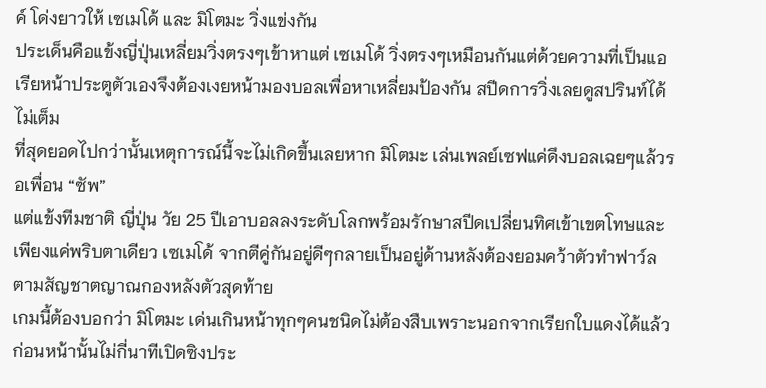ค์ โด่งยาวให้ เซเมโด้ และ มิโตมะ วิ่งแข่งกัน
ประเด็นคือแข้งญี่ปุ่นเหลี่ยมวิ่งตรงๆเข้าหาแต่ เซเมโด้ วิ่งตรงๆเหมือนกันแต่ด้วยความที่เป็นแอเรียหน้าประตูตัวเองจึงต้องเงยหน้ามองบอลเพื่อหาเหลี่ยมป้องกัน สปีดการวิ่งเลยดูสปรินท์ได้ไม่เต็ม
ที่สุดยอดไปกว่านั้นเหตุการณ์นี้จะไม่เกิดขึ้นเลยหาก มิโตมะ เล่นเพลย์เซฟแค่ดึงบอลเฉยๆแล้วรอเพื่อน “ซัพ”
แต่แข้งทีมชาติ ญี่ปุ่น วัย 25 ปีเอาบอลลงระดับโลกพร้อมรักษาสปีดเปลี่ยนทิศเข้าเขตโทษและเพียงแค่พริบตาเดียว เซเมโด้ จากตีคู่กันอยู่ดีๆกลายเป็นอยู่ด้านหลังต้องยอมคว้าตัวทำฟาว์ลตามสัญชาตญาณกองหลังตัวสุดท้าย
เกมนี้ต้องบอกว่า มิโตมะ เด่นเกินหน้าทุกๆคนชนิดไม่ต้องสืบเพราะนอกจากเรียกใบแดงได้แล้วก่อนหน้านั้นไม่กี่นาทีเปิดซิงประ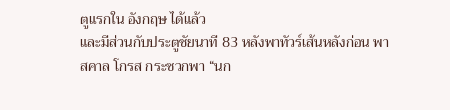ตูแรกใน อังกฤษ ได้แล้ว
และมีส่วนกับประตูชัยนาที 83 หลังพาทัวร์เส้นหลังก่อน พาสคาล โกรส กระซวกพา “นก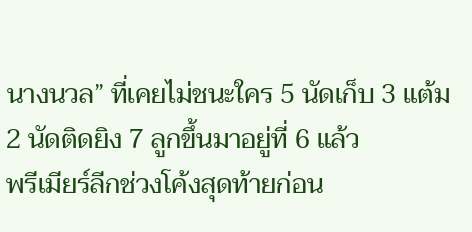นางนวล” ที่เคยไม่ชนะใคร 5 นัดเก็บ 3 แต้ม 2 นัดติดยิง 7 ลูกขึ้นมาอยู่ที่ 6 แล้ว
พรีเมียร์ลีกช่วงโค้งสุดท้ายก่อน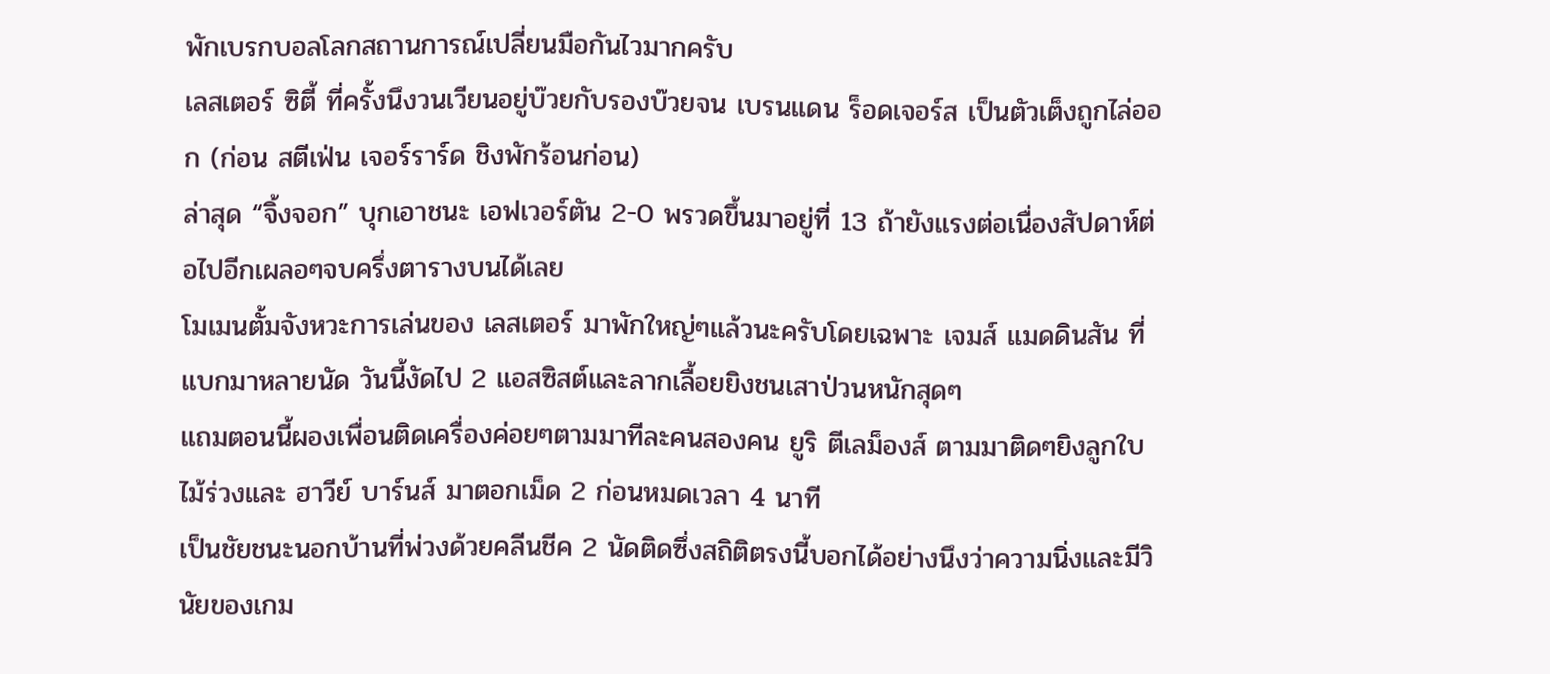พักเบรกบอลโลกสถานการณ์เปลี่ยนมือกันไวมากครับ
เลสเตอร์ ซิตี้ ที่ครั้งนึงวนเวียนอยู่บ๊วยกับรองบ๊วยจน เบรนแดน ร็อดเจอร์ส เป็นตัวเต็งถูกไล่ออก (ก่อน สตีเฟ่น เจอร์ราร์ด ชิงพักร้อนก่อน)
ล่าสุด “จิ้งจอก” บุกเอาชนะ เอฟเวอร์ตัน 2-0 พรวดขึ้นมาอยู่ที่ 13 ถ้ายังแรงต่อเนื่องสัปดาห์ต่อไปอีกเผลอๆจบครึ่งตารางบนได้เลย
โมเมนตั้มจังหวะการเล่นของ เลสเตอร์ มาพักใหญ่ๆแล้วนะครับโดยเฉพาะ เจมส์ แมดดินสัน ที่แบกมาหลายนัด วันนี้งัดไป 2 แอสซิสต์และลากเลื้อยยิงชนเสาป่วนหนักสุดๆ
แถมตอนนี้ผองเพื่อนติดเครื่องค่อยๆตามมาทีละคนสองคน ยูริ ตีเลม็องส์ ตามมาติดๆยิงลูกใบไม้ร่วงและ ฮาวีย์ บาร์นส์ มาตอกเม็ด 2 ก่อนหมดเวลา 4 นาที
เป็นชัยชนะนอกบ้านที่พ่วงด้วยคลีนชีค 2 นัดติดซึ่งสถิติตรงนี้บอกได้อย่างนึงว่าความนิ่งและมีวินัยของเกม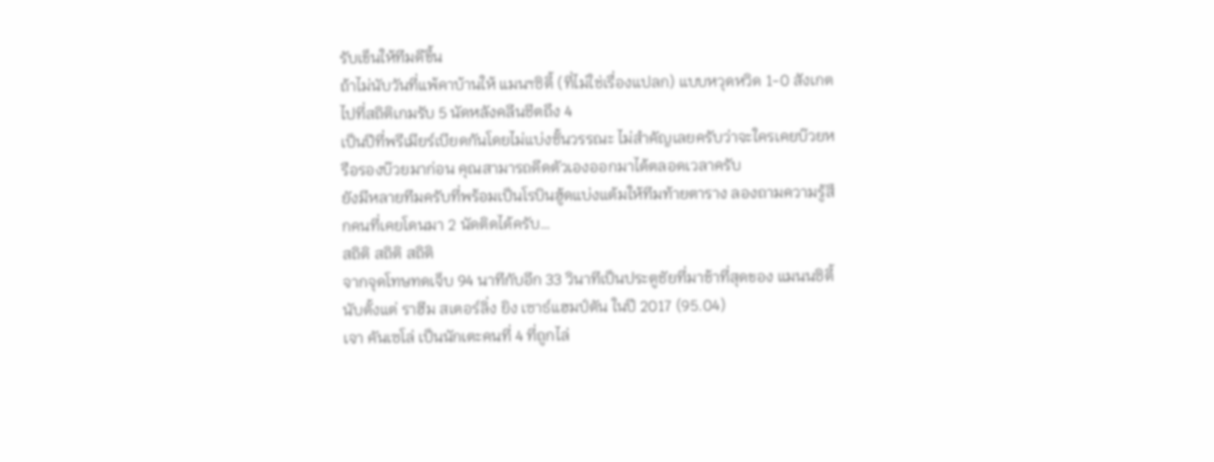รับเข็นให้ทีมดีขึ้น
ถ้าไม่นับวันที่แพ้คาบ้านให้ แมนฯซิตี้ (ที่ไม่ใช่เรื่องแปลก) แบบหวุดหวิด 1-0 สังเกตไปที่สถิติเกมรับ 5 นัดหลังคลีนชีตถึง 4
เป็นปีที่พรีเมียร์เบียดกันโดยไม่แบ่งชั้นวรรณะ ไม่สำคัญเลยครับว่าจะใครเคยบ๊วยหรือรองบ๊วยมาก่อน คุณสามารถดีดตัวเองออกมาได้ตลอดเวลาครับ
ยังมีหลายทีมครับที่พร้อมเป็นโรบินฮู้ดแบ่งแต้มให้ทีมท้ายตาราง ลองถามความรู้สึกคนที่เคยโดนมา 2 นัดติดได้ครับ…
สถิติ สถิติ สถิติ
จากจุดโทษทดเจ็บ 94 นาทีกับอีก 33 วินาทีเป็นประตูชัยที่มาช้าที่สุดของ แมนนซิตี้ นับตั้งแต่ ราฮีม สเตอร์ลิ่ง ยิง เซาธ์แฮมป์ตัน ในปี 2017 (95.04)
เจา คันเซโล่ เป็นนักเตะคนที่ 4 ที่ถูกไล่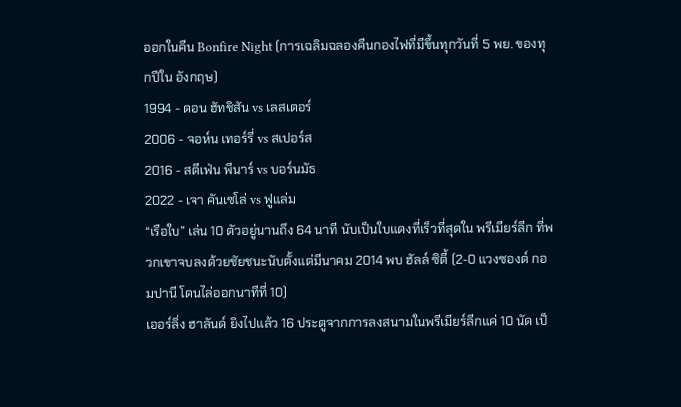ออกในคืน Bonfire Night (การเฉลิมฉลองคืนกองไฟที่มีขึ้นทุกวันที่ 5 พย. ของทุกปีใน อังกฤษ)
1994 - ดอน ฮัทชิสัน vs เลสเตอร์
2006 - จอห์น เทอร์รี่ vs สเปอร์ส
2016 - สตีเฟ่น พีนาร์ vs บอร์นมัธ
2022 - เจา คันเซโล่ vs ฟูแล่ม
“เรือใบ” เล่น 10 ตัวอยู่นานถึง 64 นาที นับเป็นใบแดงที่เร็วที่สุดใน พรีเมียร์ลีก ที่พวกเขาจบลงด้วยชัยชนะนับตั้งแต่มีนาคม 2014 พบ ฮัลล์ ซิตี้ (2-0 แวงซองต์ กอมปานี โดนไล่ออกนาทีที่ 10)
เออร์ลิ่ง ฮาลันด์ ยิงไปแล้ว 16 ประตูจากการลงสนามในพรีเมียร์ลีกแค่ 10 นัด เป็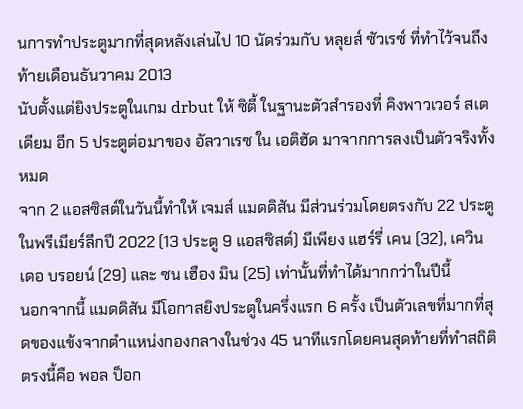นการทำประตูมากที่สุดหลังเล่นไป 10 นัดร่วมกับ หลุยส์ ซัวเรซ์ ที่ทำไว้จนถึงท้ายเดือนธันวาคม 2013
นับตั้งแต่ยิงประตูในเกม drbut ให้ ซิตี้ ในฐานะตัวสำรองที่ คิงพาวเวอร์ สเตเดียม อีก 5 ประตูต่อมาของ อัลวาเรซ ใน เอติฮัด มาจากการลงเป็นตัวจริงทั้งหมด
จาก 2 แอสซิสต์ในวันนี้ทำให้ เจมส์ แมดดิสัน มีส่วนร่วมโดยตรงกับ 22 ประตูในพรีเมียร์ลีกปี 2022 (13 ประตู 9 แอสซิสต์) มีเพียง แฮร์รี่ เคน (32), เควิน เดอ บรอยน์ (29) และ ซน เฮือง มิน (25) เท่านั้นที่ทำได้มากกว่าในปีนี้
นอกจากนี้ แมดดิสัน มีโอกาสยิงประตูในครึ่งแรก 6 ครั้ง เป็นตัวเลขที่มากที่สุดของแข้งจากตำแหน่งกองกลางในช่วง 45 นาทีแรกโดยคนสุดท้ายที่ทำสถิติตรงนี้คือ พอล ป็อก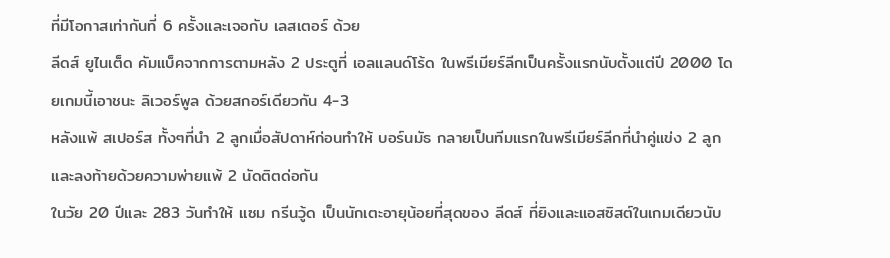ที่มีโอกาสเท่ากันที่ 6 ครั้งและเจอกับ เลสเตอร์ ด้วย
ลีดส์ ยูไนเต็ด คัมแบ็คจากการตามหลัง 2 ประตูที่ เอลแลนด์โร้ด ในพรีเมียร์ลีกเป็นครั้งแรกนับตั้งแต่ปี 2000 โดยเกมนี้เอาชนะ ลิเวอร์พูล ด้วยสกอร์เดียวกัน 4-3
หลังแพ้ สเปอร์ส ทั้งๆที่นำ 2 ลูกเมื่อสัปดาห์ก่อนทำให้ บอร์นมัธ กลายเป็นทีมแรกในพรีเมียร์ลีกที่นำคู่แข่ง 2 ลูกและลงท้ายด้วยความพ่ายแพ้ 2 นัดติตด่อกัน
ในวัย 20 ปีและ 283 วันทำให้ แซม กรีนวู้ด เป็นนักเตะอายุน้อยที่สุดของ ลีดส์ ที่ยิงและแอสซิสต์ในเกมเดียวนับ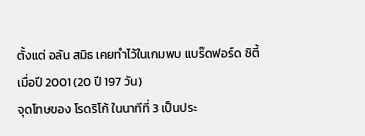ตั้งแต่ อลัน สมิธ เคยทำไว้ในเกมพบ แบร๊ดฟอร์ด ซิตี้ เมื่อปี 2001 (20 ปี 197 วัน)
จุดโทษของ โรดริโก้ ในนาทีที่ 3 เป็นประ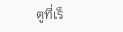ตูที่เร็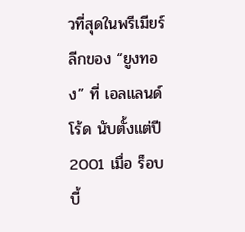วที่สุดในพรีเมียร์ลีกของ “ยูงทอง” ที่ เอลแลนด์โร้ด นับตั้งแต่ปี 2001 เมื่อ ร็อบบี้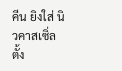คีน ยิงใส่ นิวคาสเซิ่ล ตั้ง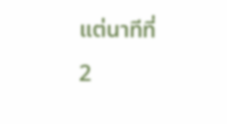แต่นาทีที่ 2